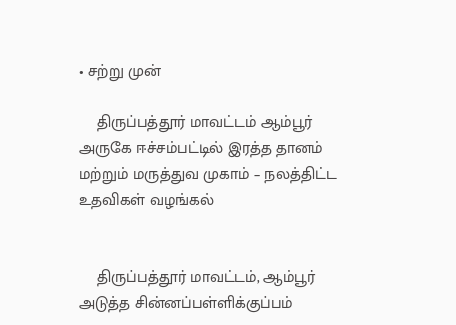• சற்று முன்

    திருப்பத்தூர் மாவட்டம் ஆம்பூர் அருகே ஈச்சம்பட்டில் இரத்த தானம் மற்றும் மருத்துவ முகாம் – நலத்திட்ட உதவிகள் வழங்கல்


    திருப்பத்தூர் மாவட்டம், ஆம்பூர் அடுத்த சின்னப்பள்ளிக்குப்பம்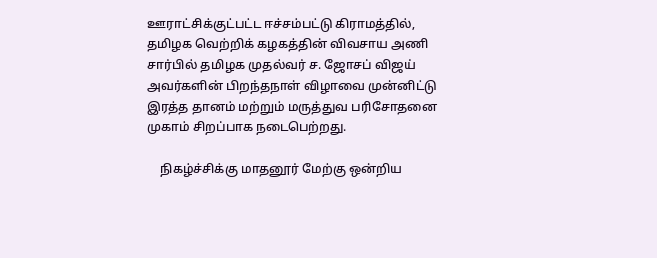ஊராட்சிக்குட்பட்ட ஈச்சம்பட்டு கிராமத்தில், தமிழக வெற்றிக் கழகத்தின் விவசாய அணி சார்பில் தமிழக முதல்வர் ச. ஜோசப் விஜய் அவர்களின் பிறந்தநாள் விழாவை முன்னிட்டு இரத்த தானம் மற்றும் மருத்துவ பரிசோதனை முகாம் சிறப்பாக நடைபெற்றது.

    நிகழ்ச்சிக்கு மாதனூர் மேற்கு ஒன்றிய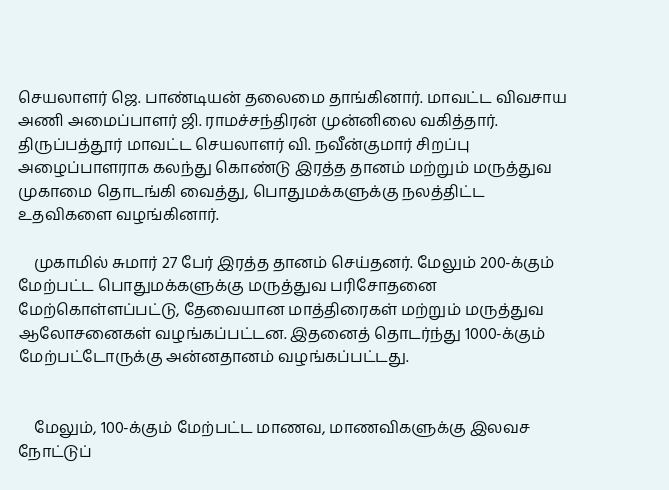செயலாளர் ஜெ. பாண்டியன் தலைமை தாங்கினார். மாவட்ட விவசாய அணி அமைப்பாளர் ஜி. ராமச்சந்திரன் முன்னிலை வகித்தார். திருப்பத்தூர் மாவட்ட செயலாளர் வி. நவீன்குமார் சிறப்பு அழைப்பாளராக கலந்து கொண்டு இரத்த தானம் மற்றும் மருத்துவ முகாமை தொடங்கி வைத்து, பொதுமக்களுக்கு நலத்திட்ட உதவிகளை வழங்கினார்.

    முகாமில் சுமார் 27 பேர் இரத்த தானம் செய்தனர். மேலும் 200-க்கும் மேற்பட்ட பொதுமக்களுக்கு மருத்துவ பரிசோதனை மேற்கொள்ளப்பட்டு, தேவையான மாத்திரைகள் மற்றும் மருத்துவ ஆலோசனைகள் வழங்கப்பட்டன. இதனைத் தொடர்ந்து 1000-க்கும் மேற்பட்டோருக்கு அன்னதானம் வழங்கப்பட்டது.


    மேலும், 100-க்கும் மேற்பட்ட மாணவ, மாணவிகளுக்கு இலவச நோட்டுப்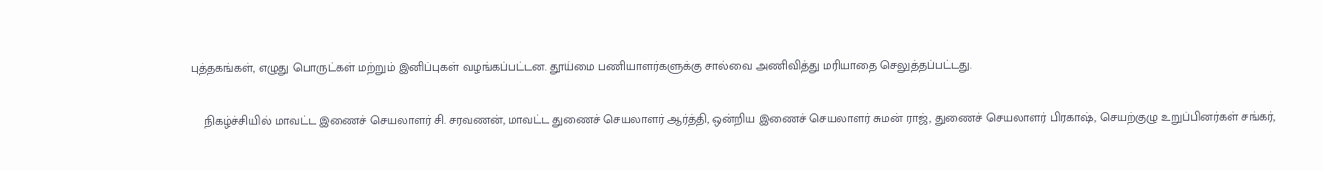புத்தகங்கள், எழுது பொருட்கள் மற்றும் இனிப்புகள் வழங்கப்பட்டன. தூய்மை பணியாளர்களுக்கு சால்வை அணிவித்து மரியாதை செலுத்தப்பட்டது.

    நிகழ்ச்சியில் மாவட்ட இணைச் செயலாளர் சி. சரவணன், மாவட்ட துணைச் செயலாளர் ஆர்த்தி, ஒன்றிய இணைச் செயலாளர் சுமன் ராஜ், துணைச் செயலாளர் பிரகாஷ், செயற்குழு உறுப்பினர்கள் சங்கர்,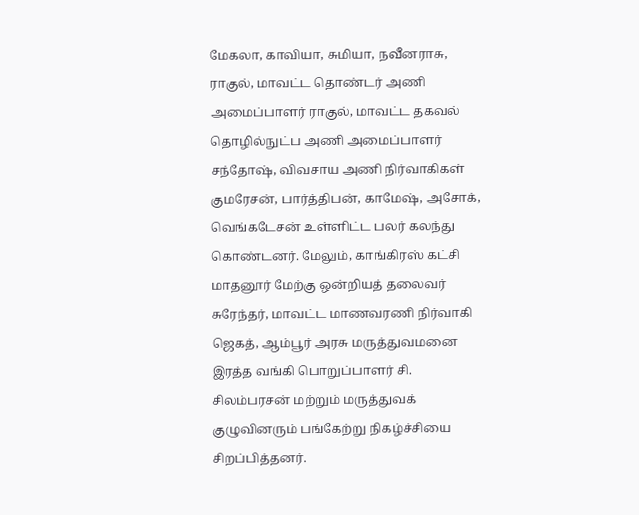மேகலா, காவியா, சுமியா, நவீனராசு, ராகுல், மாவட்ட தொண்டர் அணி அமைப்பாளர் ராகுல், மாவட்ட தகவல் தொழில்நுட்ப அணி அமைப்பாளர் சந்தோஷ், விவசாய அணி நிர்வாகிகள் குமரேசன், பார்த்திபன், காமேஷ், அசோக், வெங்கடேசன் உள்ளிட்ட பலர் கலந்து கொண்டனர். மேலும், காங்கிரஸ் கட்சி மாதனூர் மேற்கு ஒன்றியத் தலைவர் சுரேந்தர், மாவட்ட மாணவரணி நிர்வாகி ஜெகத், ஆம்பூர் அரசு மருத்துவமனை இரத்த வங்கி பொறுப்பாளர் சி. சிலம்பரசன் மற்றும் மருத்துவக் குழுவினரும் பங்கேற்று நிகழ்ச்சியை சிறப்பித்தனர்.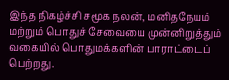இந்த நிகழ்ச்சி சமூக நலன், மனிதநேயம் மற்றும் பொதுச் சேவையை முன்னிறுத்தும் வகையில் பொதுமக்களின் பாராட்டைப் பெற்றது.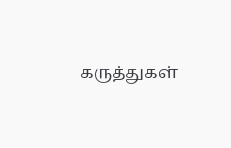கருத்துகள்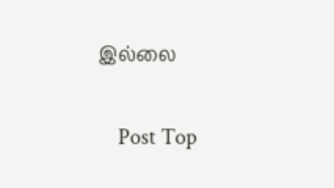இல்லை

    Post Top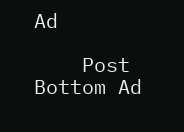Ad

    Post Bottom Ad